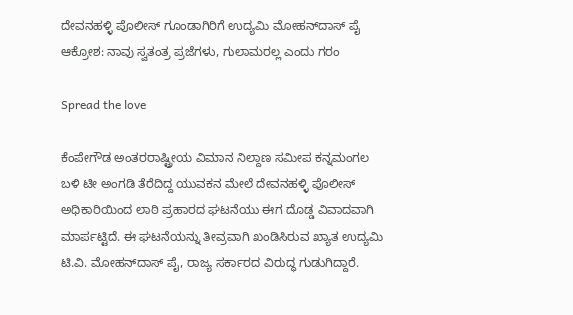ದೇವನಹಳ್ಳಿ ಪೊಲೀಸ್ ಗೂಂಡಾಗಿರಿಗೆ ಉದ್ಯಮಿ ಮೋಹನ್‌ದಾಸ್ ಪೈ ಆಕ್ರೋಶ: ನಾವು ಸ್ವತಂತ್ರ ಪ್ರಜೆಗಳು, ಗುಲಾಮರಲ್ಲ ಎಂದು ಗರಂ

Spread the love

ಕೆಂಪೇಗೌಡ ಅಂತರರಾಷ್ಟ್ರೀಯ ವಿಮಾನ ನಿಲ್ದಾಣ ಸಮೀಪ ಕನ್ನಮಂಗಲ ಬಳಿ ಟೀ ಅಂಗಡಿ ತೆರೆದಿದ್ದ ಯುವಕನ ಮೇಲೆ ದೇವನಹಳ್ಳಿ ಪೊಲೀಸ್‌ ಅಧಿಕಾರಿಯಿಂದ ಲಾಠಿ ಪ್ರಹಾರದ ಘಟನೆಯು ಈಗ ದೊಡ್ಡ ವಿವಾದವಾಗಿ ಮಾರ್ಪಟ್ಟಿದೆ. ಈ ಘಟನೆಯನ್ನು ತೀವ್ರವಾಗಿ ಖಂಡಿಸಿರುವ ಖ್ಯಾತ ಉದ್ಯಮಿ ಟಿ.ವಿ. ಮೋಹನ್‌ದಾಸ್ ಪೈ, ರಾಜ್ಯ ಸರ್ಕಾರದ ವಿರುದ್ಧ ಗುಡುಗಿದ್ದಾರೆ.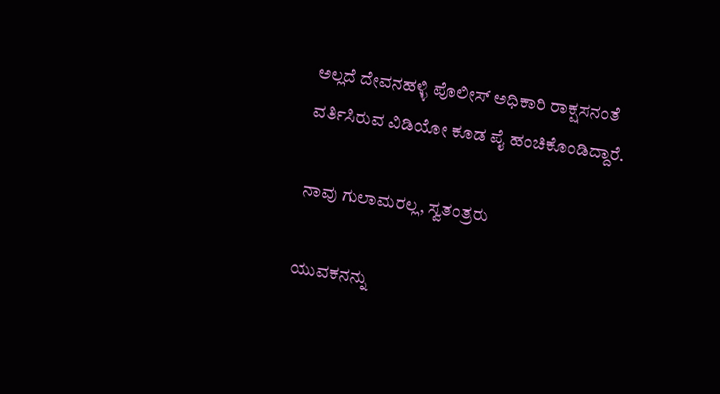ಅಲ್ಲದೆ ದೇವನಹಳ್ಳಿ ಪೊಲೀಸ್‌ ಅಧಿಕಾರಿ ರಾಕ್ಷಸನಂತೆ ವರ್ತಿಸಿರುವ ವಿಡಿಯೋ ಕೂಡ ಪೈ ಹಂಚಿಕೊಂಡಿದ್ದಾರೆ.

ನಾವು ಗುಲಾಮರಲ್ಲ, ಸ್ವತಂತ್ರರು

ಯುವಕನನ್ನು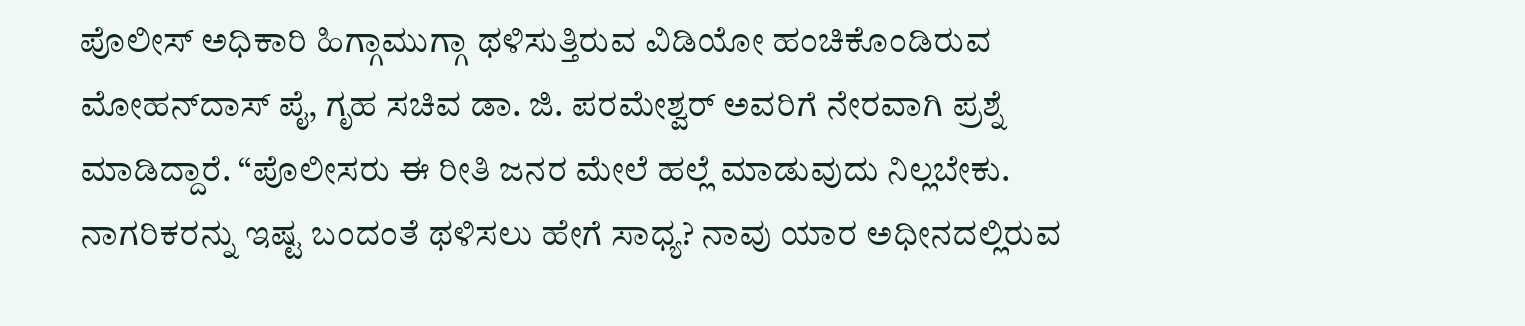ಪೊಲೀಸ್‌ ಅಧಿಕಾರಿ ಹಿಗ್ಗಾಮುಗ್ಗಾ ಥಳಿಸುತ್ತಿರುವ ವಿಡಿಯೋ ಹಂಚಿಕೊಂಡಿರುವ ಮೋಹನ್‌ದಾಸ್ ಪೈ, ಗೃಹ ಸಚಿವ ಡಾ. ಜಿ. ಪರಮೇಶ್ವರ್ ಅವರಿಗೆ ನೇರವಾಗಿ ಪ್ರಶ್ನೆ ಮಾಡಿದ್ದಾರೆ. “ಪೊಲೀಸರು ಈ ರೀತಿ ಜನರ ಮೇಲೆ ಹಲ್ಲೆ ಮಾಡುವುದು ನಿಲ್ಲಬೇಕು. ನಾಗರಿಕರನ್ನು ಇಷ್ಟ ಬಂದಂತೆ ಥಳಿಸಲು ಹೇಗೆ ಸಾಧ್ಯ? ನಾವು ಯಾರ ಅಧೀನದಲ್ಲಿರುವ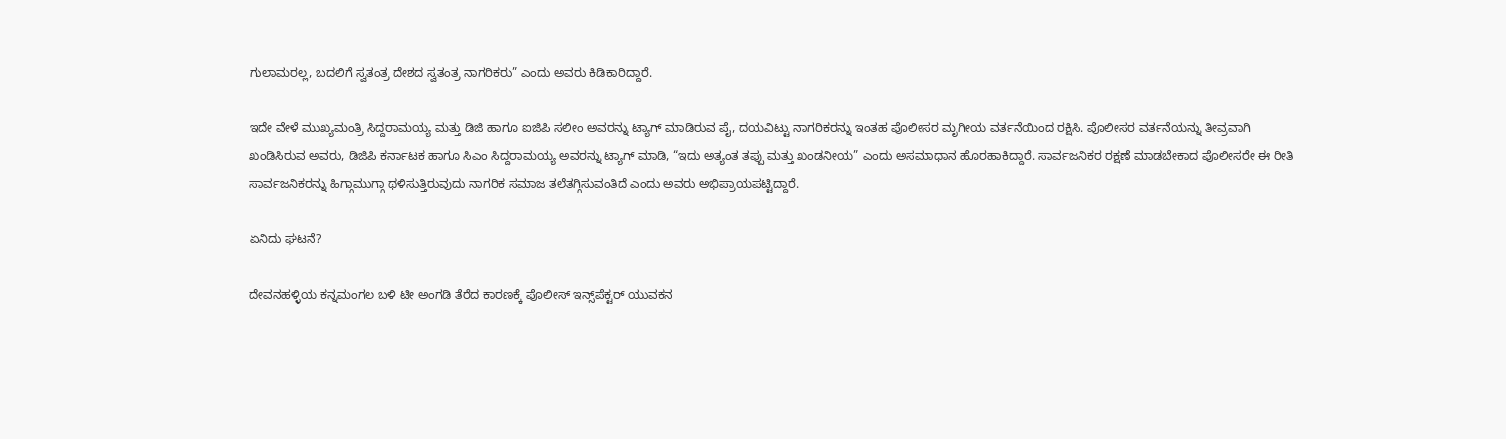ಗುಲಾಮರಲ್ಲ, ಬದಲಿಗೆ ಸ್ವತಂತ್ರ ದೇಶದ ಸ್ವತಂತ್ರ ನಾಗರಿಕರು” ಎಂದು ಅವರು ಕಿಡಿಕಾರಿದ್ದಾರೆ.

ಇದೇ ವೇಳೆ ಮುಖ್ಯಮಂತ್ರಿ ಸಿದ್ದರಾಮಯ್ಯ ಮತ್ತು ಡಿಜಿ ಹಾಗೂ ಐಜಿಪಿ ಸಲೀಂ ಅವರನ್ನು ಟ್ಯಾಗ್ ಮಾಡಿರುವ ಪೈ, ದಯವಿಟ್ಟು ನಾಗರಿಕರನ್ನು ಇಂತಹ ಪೊಲೀಸರ ಮೃಗೀಯ ವರ್ತನೆಯಿಂದ ರಕ್ಷಿಸಿ. ಪೊಲೀಸರ ವರ್ತನೆಯನ್ನು ತೀವ್ರವಾಗಿ ಖಂಡಿಸಿರುವ ಅವರು, ಡಿಜಿಪಿ ಕರ್ನಾಟಕ ಹಾಗೂ ಸಿಎಂ ಸಿದ್ದರಾಮಯ್ಯ ಅವರನ್ನು ಟ್ಯಾಗ್ ಮಾಡಿ, “ಇದು ಅತ್ಯಂತ ತಪ್ಪು ಮತ್ತು ಖಂಡನೀಯ” ಎಂದು ಅಸಮಾಧಾನ ಹೊರಹಾಕಿದ್ದಾರೆ. ಸಾರ್ವಜನಿಕರ ರಕ್ಷಣೆ ಮಾಡಬೇಕಾದ ಪೊಲೀಸರೇ ಈ ರೀತಿ ಸಾರ್ವಜನಿಕರನ್ನು ಹಿಗ್ಗಾಮುಗ್ಗಾ ಥಳಿಸುತ್ತಿರುವುದು ನಾಗರಿಕ ಸಮಾಜ ತಲೆತಗ್ಗಿಸುವಂತಿದೆ ಎಂದು ಅವರು ಅಭಿಪ್ರಾಯಪಟ್ಟಿದ್ದಾರೆ.

ಏನಿದು ಘಟನೆ?

ದೇವನಹಳ್ಳಿಯ ಕನ್ನಮಂಗಲ ಬಳಿ ಟೀ ಅಂಗಡಿ ತೆರೆದ ಕಾರಣಕ್ಕೆ ಪೊಲೀಸ್ ಇನ್ಸ್‌ಪೆಕ್ಟರ್ ಯುವಕನ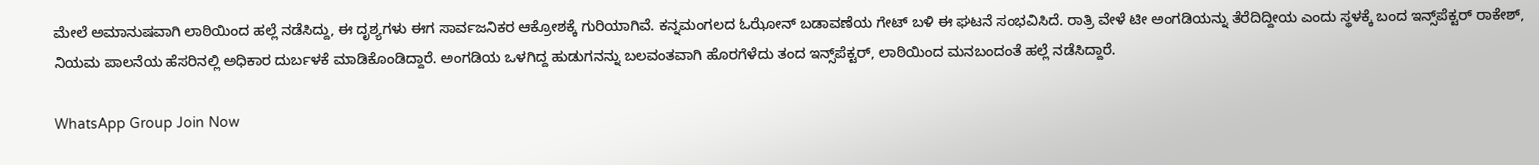ಮೇಲೆ ಅಮಾನುಷವಾಗಿ ಲಾಠಿಯಿಂದ ಹಲ್ಲೆ ನಡೆಸಿದ್ದು, ಈ ದೃಶ್ಯಗಳು ಈಗ ಸಾರ್ವಜನಿಕರ ಆಕ್ರೋಶಕ್ಕೆ ಗುರಿಯಾಗಿವೆ. ಕನ್ನಮಂಗಲದ ಓಝೋನ್ ಬಡಾವಣೆಯ ಗೇಟ್ ಬಳಿ ಈ ಘಟನೆ ಸಂಭವಿಸಿದೆ. ರಾತ್ರಿ ವೇಳೆ ಟೀ ಅಂಗಡಿಯನ್ನು ತೆರೆದಿದ್ದೀಯ ಎಂದು ಸ್ಥಳಕ್ಕೆ ಬಂದ ಇನ್ಸ್‌ಪೆಕ್ಟರ್ ರಾಕೇಶ್, ನಿಯಮ ಪಾಲನೆಯ ಹೆಸರಿನಲ್ಲಿ ಅಧಿಕಾರ ದುರ್ಬಳಕೆ ಮಾಡಿಕೊಂಡಿದ್ದಾರೆ. ಅಂಗಡಿಯ ಒಳಗಿದ್ದ ಹುಡುಗನನ್ನು ಬಲವಂತವಾಗಿ ಹೊರಗೆಳೆದು ತಂದ ಇನ್ಸ್‌ಪೆಕ್ಟರ್, ಲಾಠಿಯಿಂದ ಮನಬಂದಂತೆ ಹಲ್ಲೆ ನಡೆಸಿದ್ದಾರೆ.

WhatsApp Group Join Now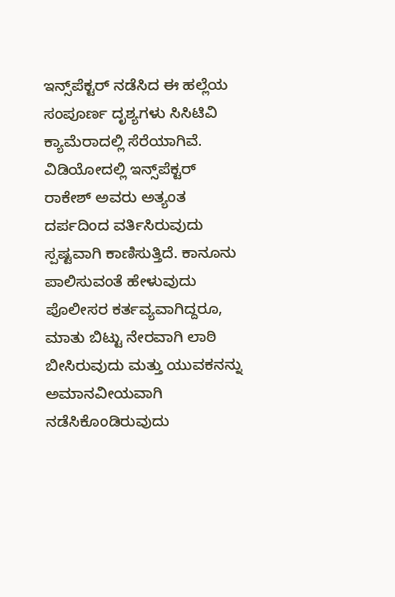ಇನ್ಸ್‌ಪೆಕ್ಟರ್ ನಡೆಸಿದ ಈ ಹಲ್ಲೆಯ ಸಂಪೂರ್ಣ ದೃಶ್ಯಗಳು ಸಿಸಿಟಿವಿ ಕ್ಯಾಮೆರಾದಲ್ಲಿ ಸೆರೆಯಾಗಿವೆ. ವಿಡಿಯೋದಲ್ಲಿ ಇನ್ಸ್‌ಪೆಕ್ಟರ್ ರಾಕೇಶ್ ಅವರು ಅತ್ಯಂತ ದರ್ಪದಿಂದ ವರ್ತಿಸಿರುವುದು ಸ್ಪಷ್ಟವಾಗಿ ಕಾಣಿಸುತ್ತಿದೆ. ಕಾನೂನು ಪಾಲಿಸುವಂತೆ ಹೇಳುವುದು ಪೊಲೀಸರ ಕರ್ತವ್ಯವಾಗಿದ್ದರೂ, ಮಾತು ಬಿಟ್ಟು ನೇರವಾಗಿ ಲಾಠಿ ಬೀಸಿರುವುದು ಮತ್ತು ಯುವಕನನ್ನು ಅಮಾನವೀಯವಾಗಿ ನಡೆಸಿಕೊಂಡಿರುವುದು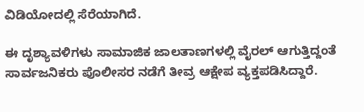ವಿಡಿಯೋದಲ್ಲಿ ಸೆರೆಯಾಗಿದೆ.

ಈ ದೃಶ್ಯಾವಳಿಗಳು ಸಾಮಾಜಿಕ ಜಾಲತಾಣಗಳಲ್ಲಿ ವೈರಲ್ ಆಗುತ್ತಿದ್ದಂತೆ ಸಾರ್ವಜನಿಕರು ಪೊಲೀಸರ ನಡೆಗೆ ತೀವ್ರ ಆಕ್ಷೇಪ ವ್ಯಕ್ತಪಡಿಸಿದ್ದಾರೆ.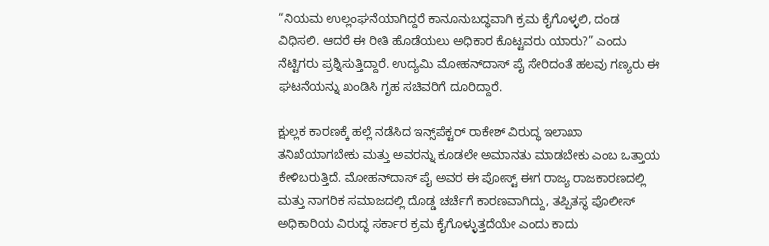“ನಿಯಮ ಉಲ್ಲಂಘನೆಯಾಗಿದ್ದರೆ ಕಾನೂನುಬದ್ಧವಾಗಿ ಕ್ರಮ ಕೈಗೊಳ್ಳಲಿ, ದಂಡ ವಿಧಿಸಲಿ. ಆದರೆ ಈ ರೀತಿ ಹೊಡೆಯಲು ಅಧಿಕಾರ ಕೊಟ್ಟವರು ಯಾರು?” ಎಂದು ನೆಟ್ಟಿಗರು ಪ್ರಶ್ನಿಸುತ್ತಿದ್ದಾರೆ. ಉದ್ಯಮಿ ಮೋಹನ್‌ದಾಸ್ ಪೈ ಸೇರಿದಂತೆ ಹಲವು ಗಣ್ಯರು ಈ ಘಟನೆಯನ್ನು ಖಂಡಿಸಿ ಗೃಹ ಸಚಿವರಿಗೆ ದೂರಿದ್ದಾರೆ.

ಕ್ಷುಲ್ಲಕ ಕಾರಣಕ್ಕೆ ಹಲ್ಲೆ ನಡೆಸಿದ ಇನ್ಸ್‌ಪೆಕ್ಟರ್ ರಾಕೇಶ್ ವಿರುದ್ಧ ಇಲಾಖಾ ತನಿಖೆಯಾಗಬೇಕು ಮತ್ತು ಅವರನ್ನು ಕೂಡಲೇ ಅಮಾನತು ಮಾಡಬೇಕು ಎಂಬ ಒತ್ತಾಯ ಕೇಳಿಬರುತ್ತಿದೆ. ಮೋಹನ್‌ದಾಸ್‌ ಪೈ ಅವರ ಈ ಪೋಸ್ಟ್‌ ಈಗ ರಾಜ್ಯ ರಾಜಕಾರಣದಲ್ಲಿ ಮತ್ತು ನಾಗರಿಕ ಸಮಾಜದಲ್ಲಿ ದೊಡ್ಡ ಚರ್ಚೆಗೆ ಕಾರಣವಾಗಿದ್ದು, ತಪ್ಪಿತಸ್ಥ ಪೊಲೀಸ್ ಅಧಿಕಾರಿಯ ವಿರುದ್ಧ ಸರ್ಕಾರ ಕ್ರಮ ಕೈಗೊಳ್ಳುತ್ತದೆಯೇ ಎಂದು ಕಾದು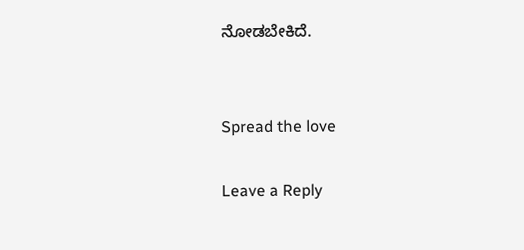ನೋಡಬೇಕಿದೆ.


Spread the love

Leave a Reply